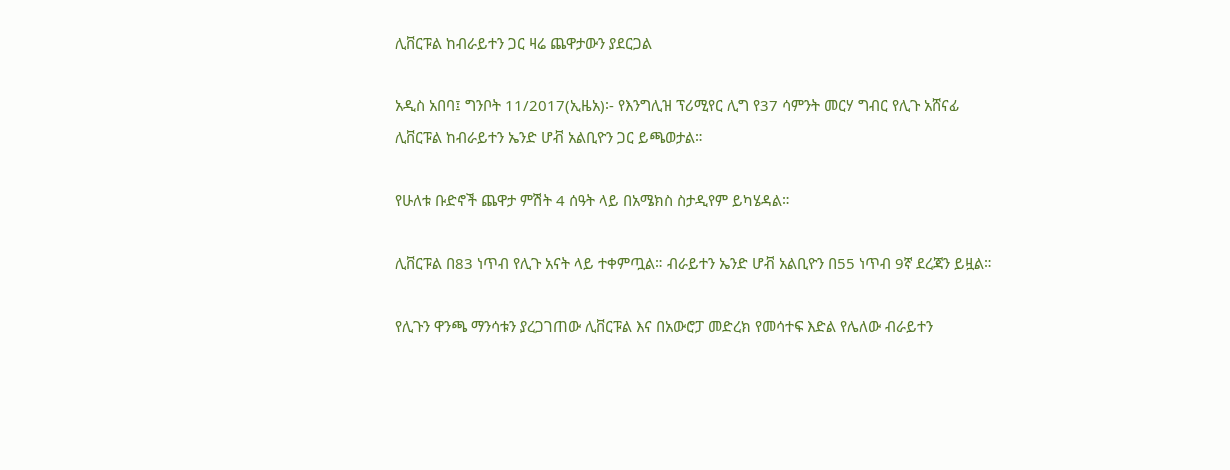ሊቨርፑል ከብራይተን ጋር ዛሬ ጨዋታውን ያደርጋል

አዲስ አበባ፤ ግንቦት 11/2017(ኢዜአ)፡- የእንግሊዝ ፕሪሚየር ሊግ የ37 ሳምንት መርሃ ግብር የሊጉ አሸናፊ ሊቨርፑል ከብራይተን ኤንድ ሆቭ አልቢዮን ጋር ይጫወታል።

የሁለቱ ቡድኖች ጨዋታ ምሽት 4 ሰዓት ላይ በአሜክስ ስታዲየም ይካሄዳል።

ሊቨርፑል በ83 ነጥብ የሊጉ አናት ላይ ተቀምጧል። ብራይተን ኤንድ ሆቭ አልቢዮን በ55 ነጥብ 9ኛ ደረጃን ይዟል።

የሊጉን ዋንጫ ማንሳቱን ያረጋገጠው ሊቨርፑል እና በአውሮፓ መድረክ የመሳተፍ እድል የሌለው ብራይተን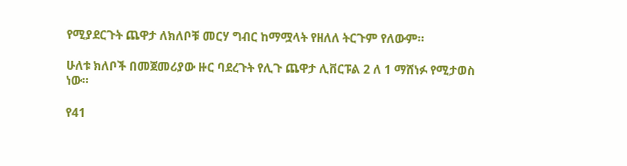የሚያደርጉት ጨዋታ ለክለቦቹ መርሃ ግብር ከማሟላት የዘለለ ትርጉም የለውም።

ሁለቱ ክለቦች በመጀመሪያው ዙር ባደረጉት የሊጉ ጨዋታ ሊቨርፑል 2 ለ 1 ማሸነፉ የሚታወስ ነው።

የ41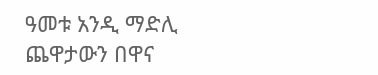ዓመቱ አንዲ ማድሊ ጨዋታውን በዋና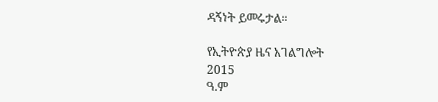ዳኝነት ይመሩታል።

የኢትዮጵያ ዜና አገልግሎት
2015
ዓ.ም